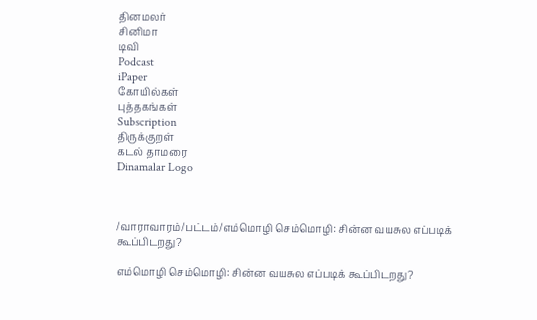தினமலர்
சினிமா
டிவி
Podcast
iPaper
கோயில்கள்
புத்தகங்கள்
Subscription
திருக்குறள்
கடல் தாமரை
Dinamalar Logo



/வாராவாரம்/பட்டம்/எம்மொழி செம்மொழி: சின்ன வயசுல எப்படிக் கூப்பிடறது?

எம்மொழி செம்மொழி: சின்ன வயசுல எப்படிக் கூப்பிடறது?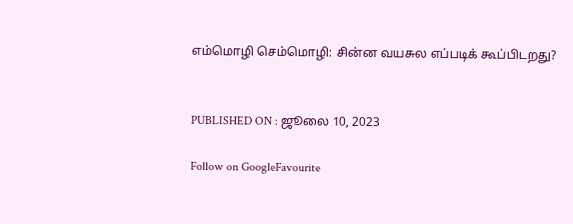எம்மொழி செம்மொழி: சின்ன வயசுல எப்படிக் கூப்பிடறது?


PUBLISHED ON : ஜூலை 10, 2023

Follow on GoogleFavourite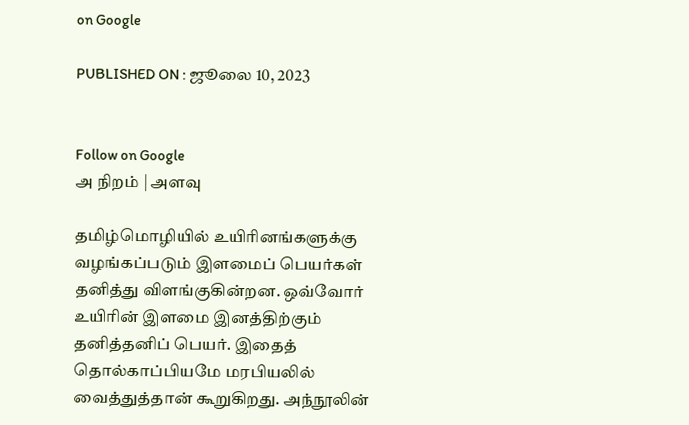on Google

PUBLISHED ON : ஜூலை 10, 2023


Follow on Google
அ நிறம் | அளவு

தமிழ்மொழியில் உயிரினங்களுக்கு வழங்கப்படும் இளமைப் பெயர்கள் தனித்து விளங்குகின்றன. ஒவ்வோர் உயிரின் இளமை இனத்திற்கும் தனித்தனிப் பெயர். இதைத் தொல்காப்பியமே மரபியலில் வைத்துத்தான் கூறுகிறது. அந்நூலின்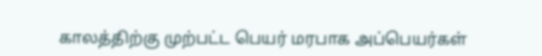காலத்திற்கு முற்பட்ட பெயர் மரபாக அப்பெயர்கள்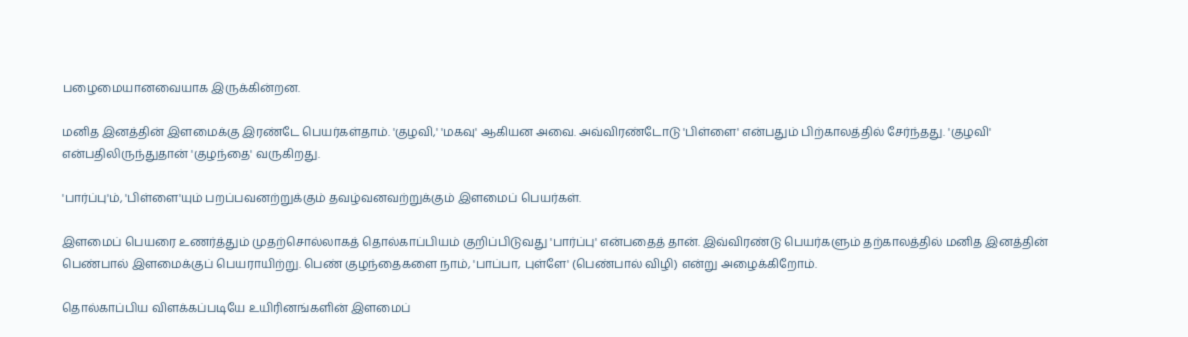பழைமையானவையாக இருக்கின்றன.

மனித இனத்தின் இளமைக்கு இரண்டே பெயர்கள்தாம். 'குழவி,' 'மகவு' ஆகியன அவை. அவ்விரண்டோடு 'பிள்ளை' என்பதும் பிற்காலத்தில் சேர்ந்தது. 'குழவி' என்பதிலிருந்துதான் 'குழந்தை' வருகிறது.

'பார்ப்பு'ம், 'பிள்ளை'யும் பறப்பவனற்றுக்கும் தவழ்வனவற்றுக்கும் இளமைப் பெயர்கள்.

இளமைப் பெயரை உணர்த்தும் முதற்சொல்லாகத் தொல்காப்பியம் குறிப்பிடுவது 'பார்ப்பு' என்பதைத் தான். இவ்விரண்டு பெயர்களும் தற்காலத்தில் மனித இனத்தின் பெண்பால் இளமைக்குப் பெயராயிற்று. பெண் குழந்தைகளை நாம், 'பாப்பா, புள்ளே' (பெண்பால் விழி) என்று அழைக்கிறோம்.

தொல்காப்பிய விளக்கப்படியே உயிரினங்களின் இளமைப்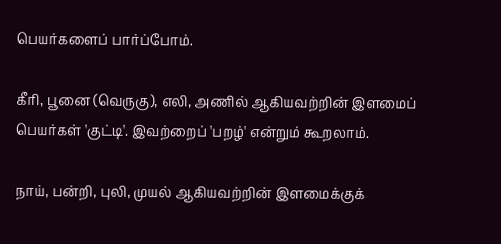பெயர்களைப் பார்ப்போம்.

கீரி, பூனை (வெருகு), எலி, அணில் ஆகியவற்றின் இளமைப் பெயர்கள் 'குட்டி'. இவற்றைப் 'பறழ்' என்றும் கூறலாம்.

நாய், பன்றி, புலி, முயல் ஆகியவற்றின் இளமைக்குக்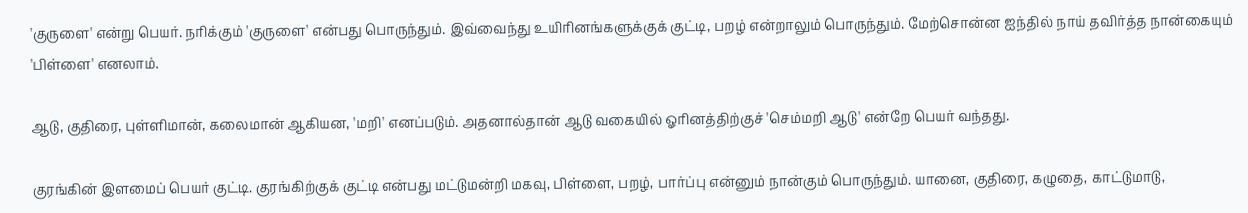'குருளை' என்று பெயர். நரிக்கும் 'குருளை' என்பது பொருந்தும். இவ்வைந்து உயிரினங்களுக்குக் குட்டி, பறழ் என்றாலும் பொருந்தும். மேற்சொன்ன ஐந்தில் நாய் தவிர்த்த நான்கையும் 'பிள்ளை' எனலாம்.

ஆடு, குதிரை, புள்ளிமான், கலைமான் ஆகியன, 'மறி' எனப்படும். அதனால்தான் ஆடு வகையில் ஓரினத்திற்குச் 'செம்மறி ஆடு' என்றே பெயர் வந்தது.

குரங்கின் இளமைப் பெயர் குட்டி. குரங்கிற்குக் குட்டி என்பது மட்டுமன்றி மகவு, பிள்ளை, பறழ், பார்ப்பு என்னும் நான்கும் பொருந்தும். யானை, குதிரை, கழுதை, காட்டுமாடு,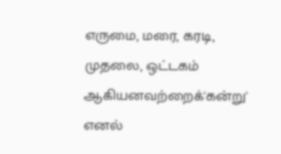எருமை, மரை, கரடி, முதலை, ஒட்டகம் ஆகியனவற்றைக்'கன்று' எனல்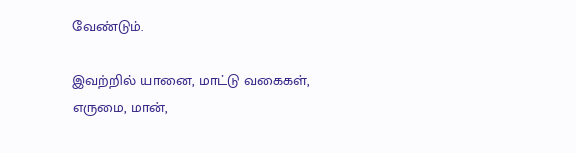வேண்டும்.

இவற்றில் யானை, மாட்டு வகைகள், எருமை, மான்,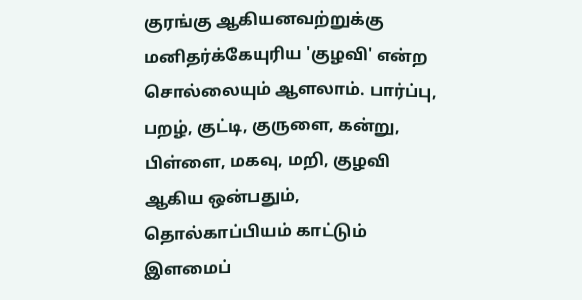குரங்கு ஆகியனவற்றுக்கு மனிதர்க்கேயுரிய 'குழவி' என்ற சொல்லையும் ஆளலாம். பார்ப்பு, பறழ், குட்டி, குருளை, கன்று, பிள்ளை, மகவு, மறி, குழவி ஆகிய ஒன்பதும், தொல்காப்பியம் காட்டும் இளமைப்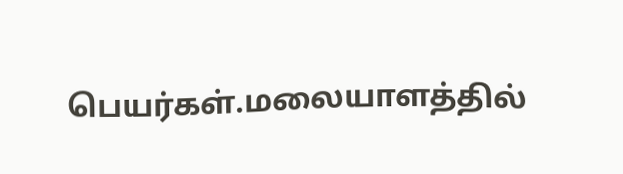பெயர்கள்.மலையாளத்தில்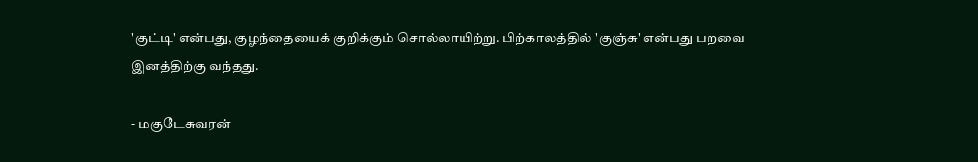'குட்டி' என்பது, குழந்தையைக் குறிக்கும் சொல்லாயிற்று. பிற்காலத்தில் 'குஞ்சு' என்பது பறவை இனத்திற்கு வந்தது.

- மகுடேசுவரன்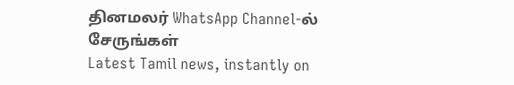தினமலர் WhatsApp Channel-ல் சேருங்கள்
Latest Tamil news, instantly on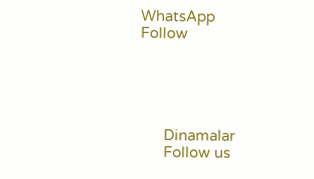WhatsApp
Follow





      Dinamalar
      Follow us